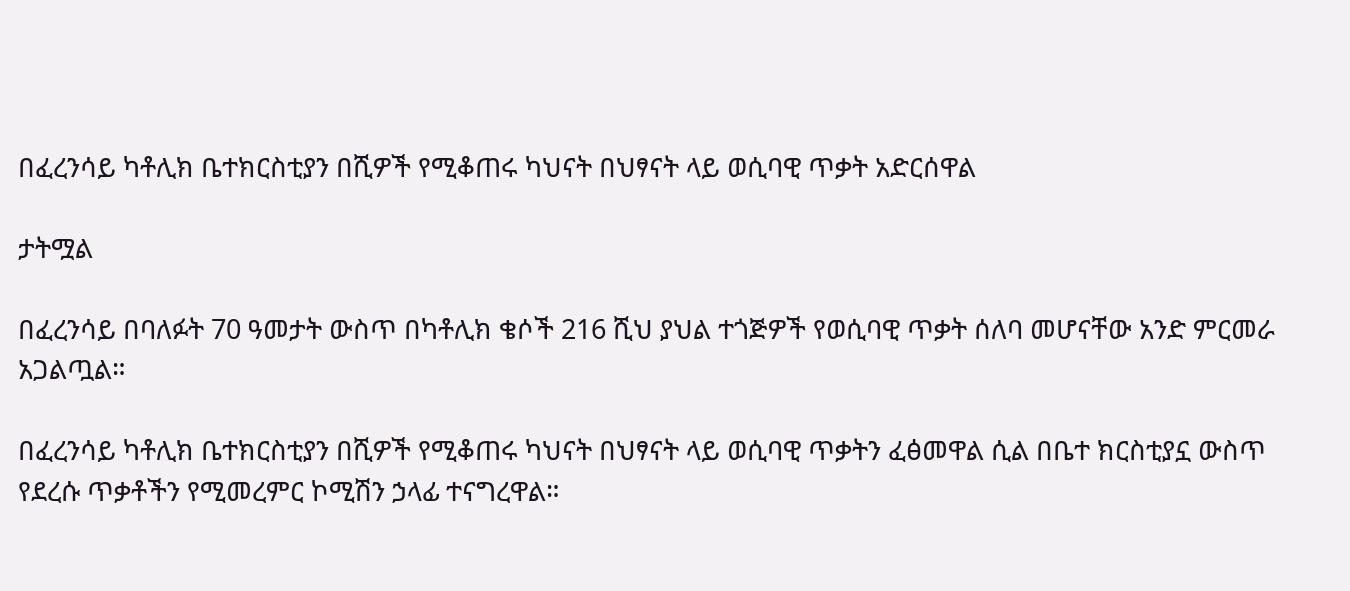በፈረንሳይ ካቶሊክ ቤተክርስቲያን በሺዎች የሚቆጠሩ ካህናት በህፃናት ላይ ወሲባዊ ጥቃት አድርሰዋል

ታትሟል

በፈረንሳይ በባለፉት 70 ዓመታት ውስጥ በካቶሊክ ቄሶች 216 ሺህ ያህል ተጎጅዎች የወሲባዊ ጥቃት ሰለባ መሆናቸው አንድ ምርመራ አጋልጧል።

በፈረንሳይ ካቶሊክ ቤተክርስቲያን በሺዎች የሚቆጠሩ ካህናት በህፃናት ላይ ወሲባዊ ጥቃትን ፈፅመዋል ሲል በቤተ ክርስቲያኗ ውስጥ የደረሱ ጥቃቶችን የሚመረምር ኮሚሽን ኃላፊ ተናግረዋል።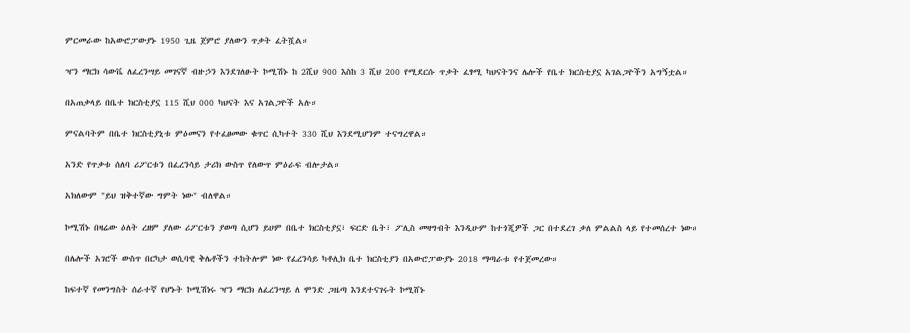ምርመራው ከአውሮፓውያኑ 1950 ጊዜ ጀምሮ ያለውን ጥቃት ፈትሿል።

ዣን ማርክ ሳውቬ ለፈረንሣይ መገናኛ ብዙኃን እንደገለፁት ኮሚሽኑ ከ 2ሺህ 900 እስከ 3 ሺህ 200 የሚደርሱ ጥቃት ፈፃሚ ካህናትንና ሌሎች የቤተ ክርስቲያኗ አገልጋዮችን አግኝቷል።

በአጠቃላይ በቤተ ክርስቲያኗ 115 ሺህ 000 ካህናት እና አገልጋዮች አሉ።

ምናልባትም በቤተ ክርስቲያኒቱ ምዕመናን የተፈፀመው ቁጥር ሲካተት 330 ሺህ እንደሚሆንም ተናግረዋል።

አንድ የጥቃቱ ሰለባ ሪፖርቱን በፈረንሳይ ታሪክ ውስጥ የለውጥ ምዕራፍ ብሎታል።

አክለውም "ይህ ዝቅተኛው ግምት ነው" ብለዋል።

ኮሚሽኑ በዛሬው ዕለት ረዘም ያለው ሪፖርቱን ያወጣ ሲሆን ይሀም በቤተ ክርስቲያኗ፣ ፍርድ ቤት፣ ፖሊስ መዛግብት እንዲሁም ከተጎጂዎች ጋር በተደረገ ቃለ ምልልስ ላይ የተመሰረተ ነው።

በሌሎች አገሮች ውስጥ በርካታ ወሲባዊ ቅሌቶችን ተከትሎም ነው የፈረንሳይ ካቶሊክ ቤተ ክርስቲያን በአውሮፓውያኑ 2018 ማጣራቱ የተጀመረው።

ከፍተኛ የመንግስት ሰራተኛ የሆኑት ኮሚሽነሩ ዣን ማርክ ለፈረንሣይ ለ ሞንድ ጋዜጣ እንደተናገሩት ኮሚሸኑ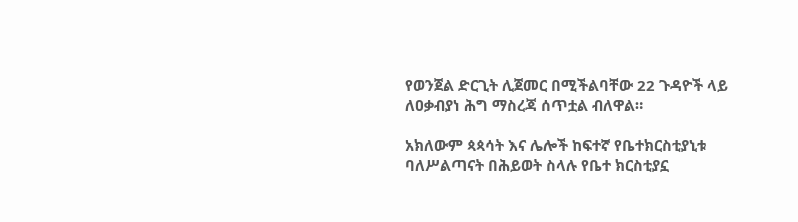የወንጀል ድርጊት ሊጀመር በሚችልባቸው 22 ጉዳዮች ላይ ለዐቃብያነ ሕግ ማስረጃ ሰጥቷል ብለዋል።

አክለውም ጳጳሳት እና ሌሎች ከፍተኛ የቤተክርስቲያኒቱ ባለሥልጣናት በሕይወት ስላሉ የቤተ ክርስቲያኗ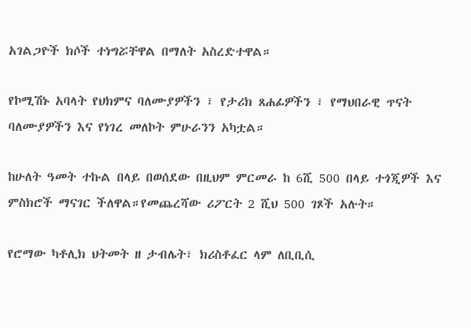አገልጋዮች ክሶች ተነግሯቸዋል በማለት አስረድተዋል።

የኮሚሽኑ አባላት የህክምና ባለሙያዎችን ፣ የታሪክ ጸሐፊዎችን ፣ የማህበራዊ ጥናት ባለሙያዎችን እና የነገረ መለኮት ምሁራንን አካቷል።

ከሁለት ዓመት ተኩል በላይ በወሰደው በዚህም ምርመራ ከ 6ሺ 500 በላይ ተጎጂዎች እና ምስክሮች ማናገር ችለዋል።የመጨረሻው ሪፖርት 2 ሺህ 500 ገጾች አሉት።

የሮማው ካቶሊክ ህትመት ዘ ታብሌት፣ ክሪስቶፈር ላም ለቢቢሲ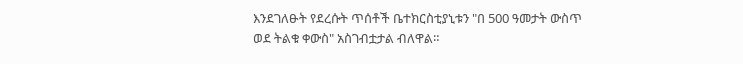እንደገለፁት የደረሱት ጥሰቶች ቤተክርስቲያኒቱን "በ 500 ዓመታት ውስጥ ወደ ትልቁ ቀውስ" አስገብቷታል ብለዋል።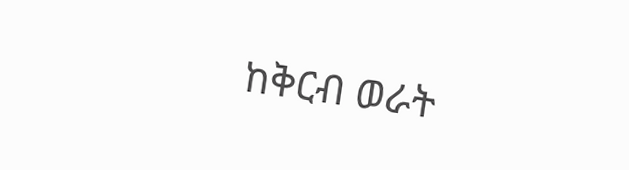ከቅርብ ወራት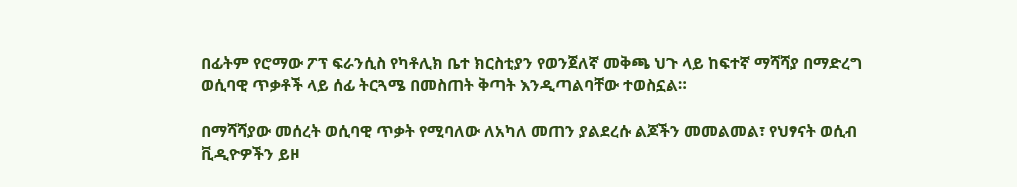በፊትም የሮማው ፖፕ ፍራንሲስ የካቶሊክ ቤተ ክርስቲያን የወንጀለኛ መቅጫ ህጉ ላይ ከፍተኛ ማሻሻያ በማድረግ ወሲባዊ ጥቃቶች ላይ ሰፊ ትርጓሜ በመስጠት ቅጣት እንዲጣልባቸው ተወስኗል።

በማሻሻያው መሰረት ወሲባዊ ጥቃት የሚባለው ለአካለ መጠን ያልደረሱ ልጆችን መመልመል፣ የህፃናት ወሲብ ቪዲዮዎችን ይዞ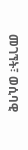መገኘት፣ ወሲባዊ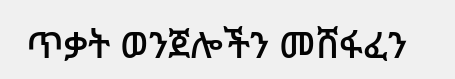ጥቃት ወንጀሎችን መሸፋፈን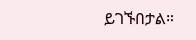ይገኙበታል።